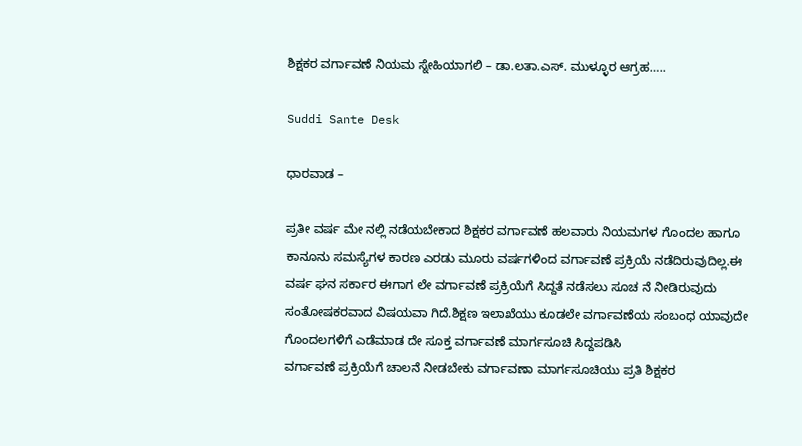ಶಿಕ್ಷಕರ ವರ್ಗಾವಣೆ ನಿಯಮ ಸ್ನೇಹಿಯಾಗಲಿ – ಡಾ.ಲತಾ.ಎಸ್. ಮುಳ್ಳೂರ ಆಗ್ರಹ…..

Suddi Sante Desk

ಧಾರವಾಡ –

ಪ್ರತೀ ವರ್ಷ‌ ಮೇ ನಲ್ಲಿ ನಡೆಯಬೇಕಾದ ಶಿಕ್ಷಕರ ವರ್ಗಾವಣೆ ಹಲವಾರು ನಿಯಮಗಳ ಗೊಂದಲ ಹಾಗೂ ಕಾನೂನು ಸಮಸ್ಯೆಗಳ ಕಾರಣ ಎರಡು ಮೂರು ವರ್ಷಗಳಿಂದ ವರ್ಗಾವಣೆ ಪ್ರಕ್ರಿಯೆ ನಡೆದಿರುವುದಿಲ್ಲ.ಈ ವರ್ಷ ಘನ ಸರ್ಕಾರ ಈಗಾಗ ಲೇ ವರ್ಗಾವಣೆ ಪ್ರಕ್ರಿಯೆಗೆ ಸಿದ್ದತೆ ನಡೆಸಲು ಸೂಚ ನೆ ನೀಡಿರುವುದು ಸಂತೋಷಕರವಾದ ವಿಷಯವಾ ಗಿದೆ.ಶಿಕ್ಷಣ ಇಲಾಖೆಯು ಕೂಡಲೇ ವರ್ಗಾವಣೆಯ ಸಂಬಂಧ ಯಾವುದೇ ಗೊಂದಲಗಳಿಗೆ ಎಡೆಮಾಡ ದೇ ಸೂಕ್ತ ವರ್ಗಾವಣೆ ಮಾರ್ಗಸೂಚಿ ಸಿದ್ದಪಡಿಸಿ
ವರ್ಗಾವಣೆ ಪ್ರಕ್ರಿಯೆಗೆ ಚಾಲನೆ ನೀಡಬೇಕು ವರ್ಗಾವಣಾ ಮಾರ್ಗಸೂಚಿಯು ಪ್ರತಿ ಶಿಕ್ಷಕರ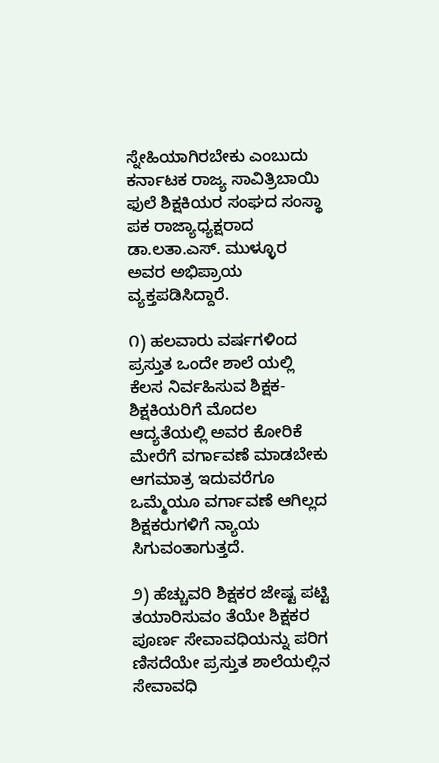ಸ್ನೇಹಿಯಾಗಿರಬೇಕು ಎಂಬುದು ಕರ್ನಾಟಕ ರಾಜ್ಯ ಸಾವಿತ್ರಿಬಾಯಿ ಫುಲೆ ಶಿಕ್ಷಕಿಯರ ಸಂಘದ ಸಂಸ್ಥಾ ಪಕ ರಾಜ್ಯಾಧ್ಯಕ್ಷರಾದ ಡಾ.ಲತಾ.ಎಸ್. ಮುಳ್ಳೂರ ಅವರ ಅಭಿಪ್ರಾಯ ವ್ಯಕ್ತಪಡಿಸಿದ್ದಾರೆ.

೧) ಹಲವಾರು ವರ್ಷಗಳಿಂದ ಪ್ರಸ್ತುತ ಒಂದೇ ಶಾಲೆ ಯಲ್ಲಿ ಕೆಲಸ ನಿರ್ವಹಿಸುವ ಶಿಕ್ಷಕ-ಶಿಕ್ಷಕಿಯರಿಗೆ ಮೊದಲ ಆದ್ಯತೆಯಲ್ಲಿ ಅವರ ಕೋರಿಕೆ ಮೇರೆಗೆ ವರ್ಗಾವಣೆ ಮಾಡಬೇಕು ಆಗಮಾತ್ರ ಇದುವರೆಗೂ ಒಮ್ಮೆಯೂ ವರ್ಗಾವಣೆ ಆಗಿಲ್ಲದ ಶಿಕ್ಷಕರುಗಳಿಗೆ ನ್ಯಾಯ ಸಿಗುವಂತಾಗುತ್ತದೆ.

೨) ಹೆಚ್ಚುವರಿ ಶಿಕ್ಷಕರ ಜೇಷ್ಟ ಪಟ್ಟಿ ತಯಾರಿಸುವಂ ತೆಯೇ ಶಿಕ್ಷಕರ ಪೂರ್ಣ ಸೇವಾವಧಿಯನ್ನು ಪರಿಗ ಣಿಸದೆಯೇ ಪ್ರಸ್ತುತ ಶಾಲೆಯಲ್ಲಿನ ಸೇವಾವಧಿ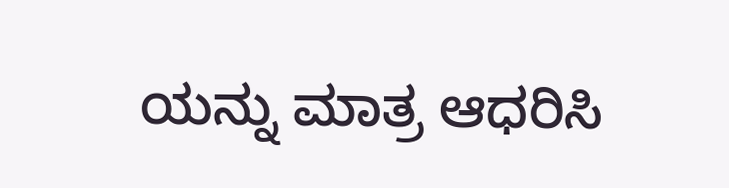ಯನ್ನು ಮಾತ್ರ ಆಧರಿಸಿ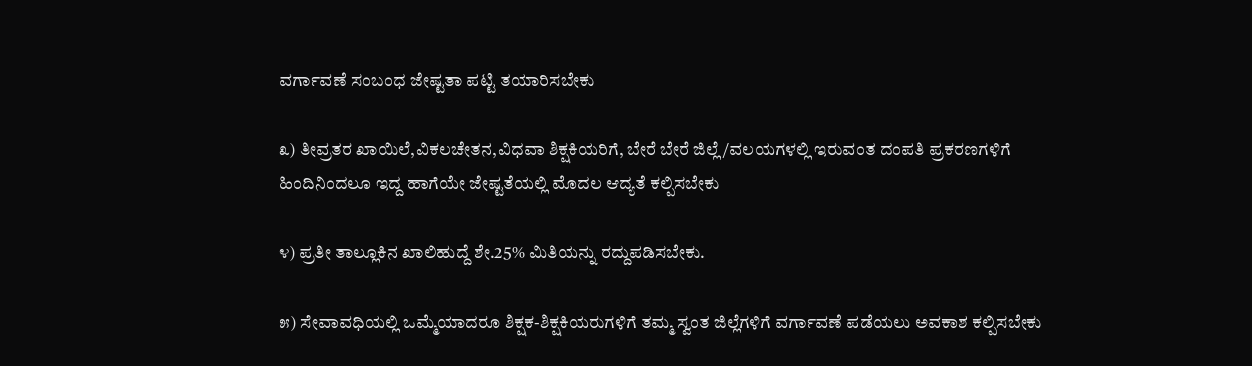ವರ್ಗಾವಣೆ ಸಂಬಂಧ ಜೇಷ್ಟತಾ ಪಟ್ಟಿ ತಯಾರಿಸಬೇಕು

೩) ತೀವ್ರತರ ಖಾಯಿಲೆ,ವಿಕಲಚೇತನ,ವಿಧವಾ ಶಿಕ್ಷಕಿಯರಿಗೆ, ಬೇರೆ ಬೇರೆ ಜಿಲ್ಲೆ/ವಲಯಗಳಲ್ಲಿ ಇರುವಂತ ದಂಪತಿ‌ ಪ್ರಕರಣಗಳಿಗೆ ಹಿಂದಿನಿಂದಲೂ ಇದ್ದ ಹಾಗೆಯೇ ಜೇಷ್ಟತೆಯಲ್ಲಿ ಮೊದಲ ಆದ್ಯತೆ ಕಲ್ಪಿಸಬೇಕು

೪) ಪ್ರತೀ ತಾಲ್ಲೂಕಿನ ಖಾಲಿ‌ಹುದ್ದೆ ಶೇ.25% ಮಿತಿಯನ್ನು ರದ್ದುಪಡಿಸಬೇಕು.

೫) ಸೇವಾವಧಿಯಲ್ಲಿ ಒಮ್ಮೆಯಾದರೂ ಶಿಕ್ಷಕ-ಶಿಕ್ಷಕಿಯರುಗಳಿಗೆ ತಮ್ಮ ಸ್ವಂತ ಜಿಲ್ಲೆಗಳಿಗೆ ವರ್ಗಾವಣೆ ಪಡೆಯಲು ಅವಕಾಶ ಕಲ್ಪಿಸಬೇಕು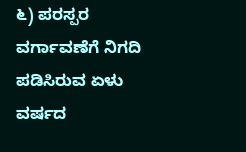೬) ಪರಸ್ಪರ ವರ್ಗಾವಣೆಗೆ ನಿಗದಿ ಪಡಿಸಿರುವ ಏಳು ವರ್ಷದ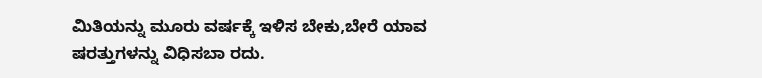ಮಿತಿಯನ್ನು ಮೂರು ವರ್ಷಕ್ಕೆ ಇಳಿಸ ಬೇಕು,ಬೇರೆ ಯಾವ ಷರತ್ತುಗಳನ್ನು ವಿಧಿಸಬಾ ರದು.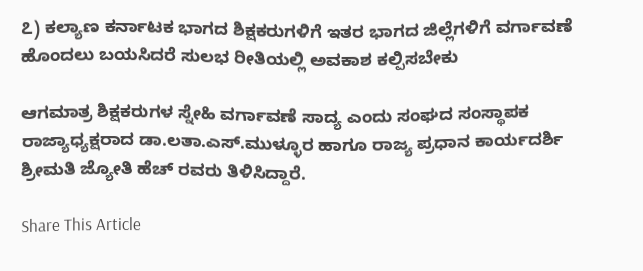೭) ಕಲ್ಯಾಣ ಕರ್ನಾಟಕ ಭಾಗದ ಶಿಕ್ಷಕರುಗಳಿಗೆ ಇತರ ಭಾಗದ ಜಿಲ್ಲೆಗಳಿಗೆ ವರ್ಗಾವಣೆ ಹೊಂದಲು ಬಯಸಿದರೆ ಸುಲಭ ರೀತಿಯಲ್ಲಿ ಅವಕಾಶ ಕಲ್ಪಿಸಬೇಕು

ಆಗಮಾತ್ರ ಶಿಕ್ಷಕರುಗಳ ಸ್ನೇಹಿ‌ ವರ್ಗಾವಣೆ ಸಾದ್ಯ ಎಂದು ಸಂಘದ ಸಂಸ್ಥಾಪಕ ರಾಜ್ಯಾಧ್ಯಕ್ಷರಾದ ಡಾ.ಲತಾ.ಎಸ್.ಮುಳ್ಳೂರ ಹಾಗೂ ರಾಜ್ಯ ಪ್ರಧಾನ ಕಾರ್ಯದರ್ಶಿ ಶ್ರೀಮತಿ ಜ್ಯೋತಿ ಹೆಚ್ ರವರು ತಿಳಿಸಿದ್ದಾರೆ.

Share This Article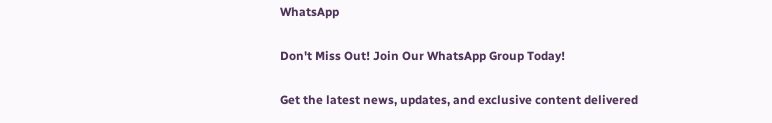WhatsApp

Don't Miss Out! Join Our WhatsApp Group Today!

Get the latest news, updates, and exclusive content delivered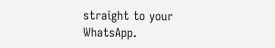straight to your WhatsApp.